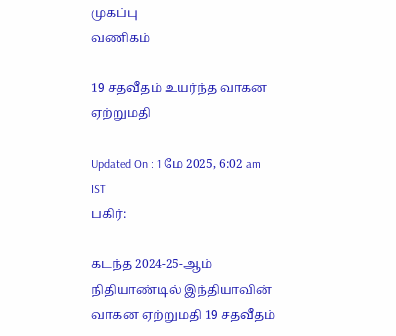முகப்பு
வணிகம்

19 சதவீதம் உயர்ந்த வாகன ஏற்றுமதி

Updated On : 1 மே 2025, 6:02 am IST
பகிர்:

கடந்த 2024-25-ஆம் நிதியாண்டில் இந்தியாவின் வாகன ஏற்றுமதி 19 சதவீதம்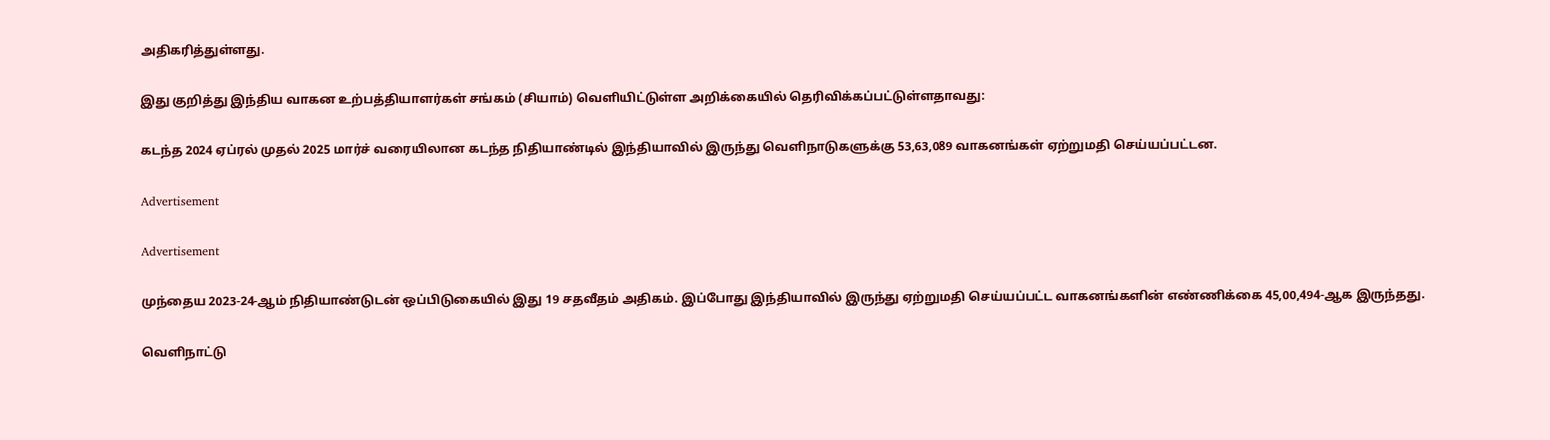அதிகரித்துள்ளது.

இது குறித்து இந்திய வாகன உற்பத்தியாளர்கள் சங்கம் (சியாம்) வெளியிட்டுள்ள அறிக்கையில் தெரிவிக்கப்பட்டுள்ளதாவது:

கடந்த 2024 ஏப்ரல் முதல் 2025 மார்ச் வரையிலான கடந்த நிதியாண்டில் இந்தியாவில் இருந்து வெளிநாடுகளுக்கு 53,63,089 வாகனங்கள் ஏற்றுமதி செய்யப்பட்டன.

Advertisement

Advertisement

முந்தைய 2023-24-ஆம் நிதியாண்டுடன் ஒப்பிடுகையில் இது 19 சதவீதம் அதிகம். இப்போது இந்தியாவில் இருந்து ஏற்றுமதி செய்யப்பட்ட வாகனங்களின் எண்ணிக்கை 45,00,494-ஆக இருந்தது.

வெளிநாட்டு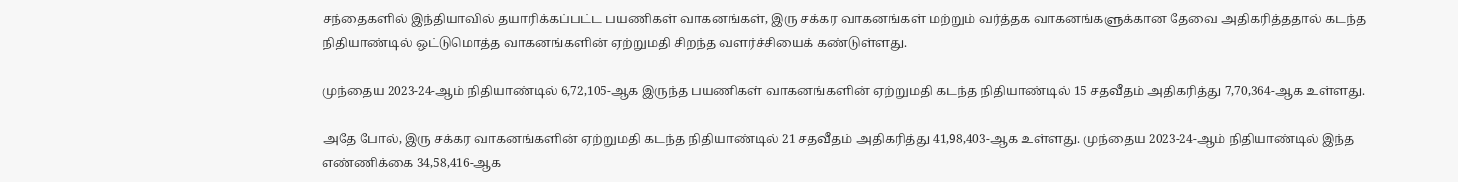சந்தைகளில் இந்தியாவில் தயாரிக்கப்பட்ட பயணிகள் வாகனங்கள், இரு சக்கர வாகனங்கள் மற்றும் வர்த்தக வாகனங்களுக்கான தேவை அதிகரித்ததால் கடந்த நிதியாண்டில் ஒட்டுமொத்த வாகனங்களின் ஏற்றுமதி சிறந்த வளர்ச்சியைக் கண்டுள்ளது.

முந்தைய 2023-24-ஆம் நிதியாண்டில் 6,72,105-ஆக இருந்த பயணிகள் வாகனங்களின் ஏற்றுமதி கடந்த நிதியாண்டில் 15 சதவீதம் அதிகரித்து 7,70,364-ஆக உள்ளது.

அதே போல், இரு சக்கர வாகனங்களின் ஏற்றுமதி கடந்த நிதியாண்டில் 21 சதவீதம் அதிகரித்து 41,98,403-ஆக உள்ளது. முந்தைய 2023-24-ஆம் நிதியாண்டில் இந்த எண்ணிக்கை 34,58,416-ஆக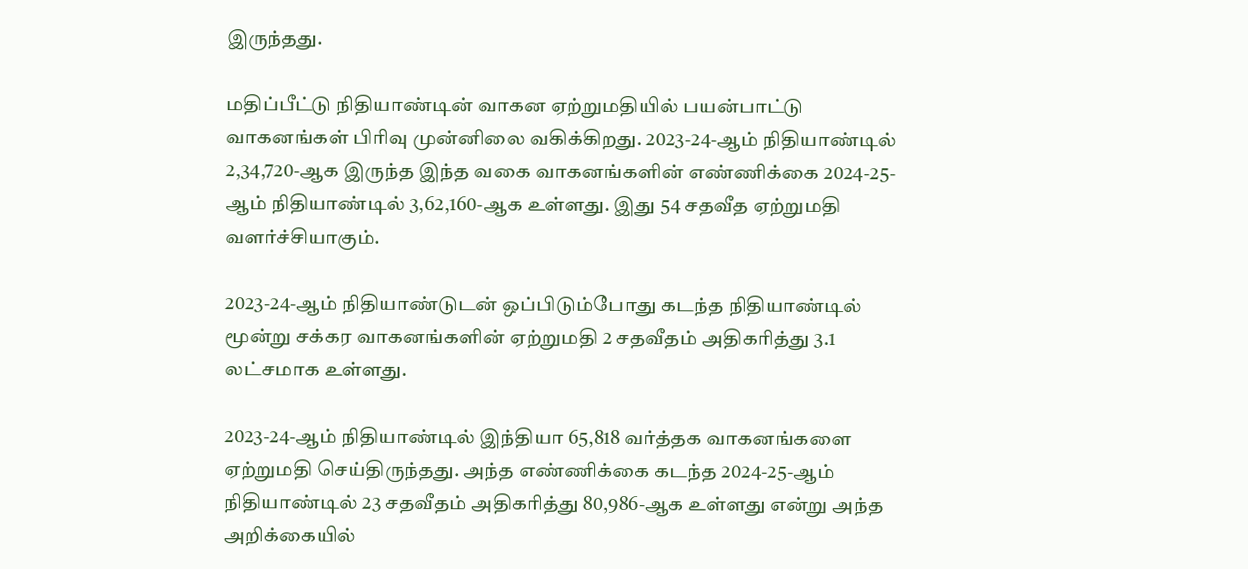இருந்தது.

மதிப்பீட்டு நிதியாண்டின் வாகன ஏற்றுமதியில் பயன்பாட்டு வாகனங்கள் பிரிவு முன்னிலை வகிக்கிறது. 2023-24-ஆம் நிதியாண்டில் 2,34,720-ஆக இருந்த இந்த வகை வாகனங்களின் எண்ணிக்கை 2024-25-ஆம் நிதியாண்டில் 3,62,160-ஆக உள்ளது. இது 54 சதவீத ஏற்றுமதி வளர்ச்சியாகும்.

2023-24-ஆம் நிதியாண்டுடன் ஒப்பிடும்போது கடந்த நிதியாண்டில் மூன்று சக்கர வாகனங்களின் ஏற்றுமதி 2 சதவீதம் அதிகரித்து 3.1 லட்சமாக உள்ளது.

2023-24-ஆம் நிதியாண்டில் இந்தியா 65,818 வர்த்தக வாகனங்களை ஏற்றுமதி செய்திருந்தது. அந்த எண்ணிக்கை கடந்த 2024-25-ஆம் நிதியாண்டில் 23 சதவீதம் அதிகரித்து 80,986-ஆக உள்ளது என்று அந்த அறிக்கையில்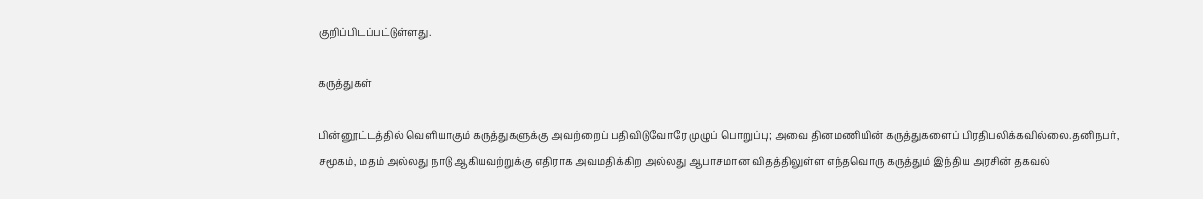குறிப்பிடப்பட்டுள்ளது.

கருத்துகள்

பின்னூட்டத்தில் வெளியாகும் கருத்துகளுக்கு அவற்றைப் பதிவிடுவோரே முழுப் பொறுப்பு; அவை தினமணியின் கருத்துகளைப் பிரதிபலிக்கவில்லை.தனிநபர், சமூகம், மதம் அல்லது நாடு ஆகியவற்றுக்கு எதிராக அவமதிக்கிற அல்லது ஆபாசமான விதத்திலுள்ள எந்தவொரு கருத்தும் இந்திய அரசின் தகவல்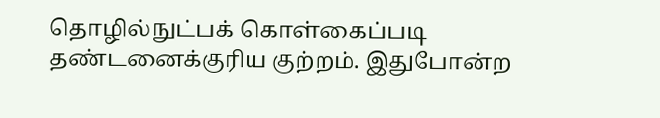தொழில்நுட்பக் கொள்கைப்படி தண்டனைக்குரிய குற்றம். இதுபோன்ற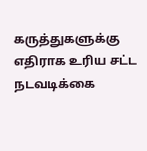கருத்துகளுக்கு எதிராக உரிய சட்ட நடவடிக்கை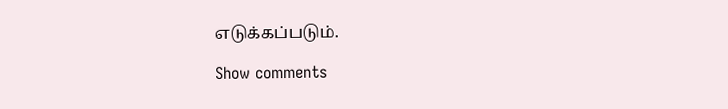எடுக்கப்படும்.

Show comments